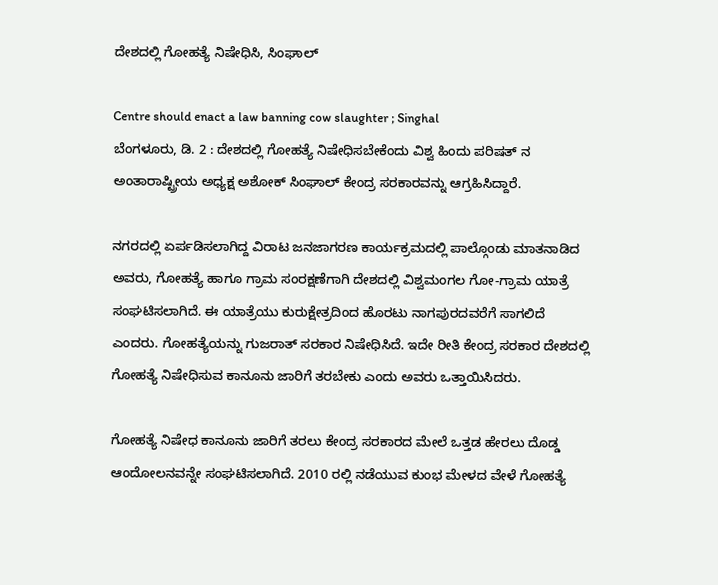ದೇಶದಲ್ಲಿ ಗೋಹತ್ಯೆ ನಿಷೇಧಿಸಿ, ಸಿಂಘಾಲ್

Centre should enact a law banning cow slaughter ; Singhal
ಬೆಂಗಳೂರು, ಡಿ. 2 : ದೇಶದಲ್ಲಿ ಗೋಹತ್ಯೆ ನಿಷೇಧಿಸಬೇಕೆಂದು ವಿಶ್ವ ಹಿಂದು ಪರಿಷತ್ ನ ಅಂತಾರಾಷ್ಟ್ರೀಯ ಅಧ್ಯಕ್ಷ ಅಶೋಕ್ ಸಿಂಘಾಲ್ ಕೇಂದ್ರ ಸರಕಾರವನ್ನು ಆಗ್ರಹಿಸಿದ್ದಾರೆ.

ನಗರದಲ್ಲಿ ಏರ್ಪಡಿಸಲಾಗಿದ್ದ ವಿರಾಟ ಜನಜಾಗರಣ ಕಾರ್ಯಕ್ರಮದಲ್ಲಿ ಪಾಲ್ಗೊಂಡು ಮಾತನಾಡಿದ ಅವರು, ಗೋಹತ್ಯೆ ಹಾಗೂ ಗ್ರಾಮ ಸಂರಕ್ಷಣೆಗಾಗಿ ದೇಶದಲ್ಲಿ ವಿಶ್ವಮಂಗಲ ಗೋ-ಗ್ರಾಮ ಯಾತ್ರೆ ಸಂಘಟಿಸಲಾಗಿದೆ. ಈ ಯಾತ್ರೆಯು ಕುರುಕ್ಷೇತ್ರದಿಂದ ಹೊರಟು ನಾಗಪುರದವರೆಗೆ ಸಾಗಲಿದೆ ಎಂದರು. ಗೋಹತ್ಯೆಯನ್ನು ಗುಜರಾತ್ ಸರಕಾರ ನಿಷೇಧಿಸಿದೆ. ಇದೇ ರೀತಿ ಕೇಂದ್ರ ಸರಕಾರ ದೇಶದಲ್ಲಿ ಗೋಹತ್ಯೆ ನಿಷೇಧಿಸುವ ಕಾನೂನು ಜಾರಿಗೆ ತರಬೇಕು ಎಂದು ಅವರು ಒತ್ತಾಯಿಸಿದರು.

ಗೋಹತ್ಯೆ ನಿಷೇಧ ಕಾನೂನು ಜಾರಿಗೆ ತರಲು ಕೇಂದ್ರ ಸರಕಾರದ ಮೇಲೆ ಒತ್ತಡ ಹೇರಲು ದೊಡ್ಡ ಆಂದೋಲನವನ್ನೇ ಸಂಘಟಿಸಲಾಗಿದೆ. 2010 ರಲ್ಲಿ ನಡೆಯುವ ಕುಂಭ ಮೇಳದ ವೇಳೆ ಗೋಹತ್ಯೆ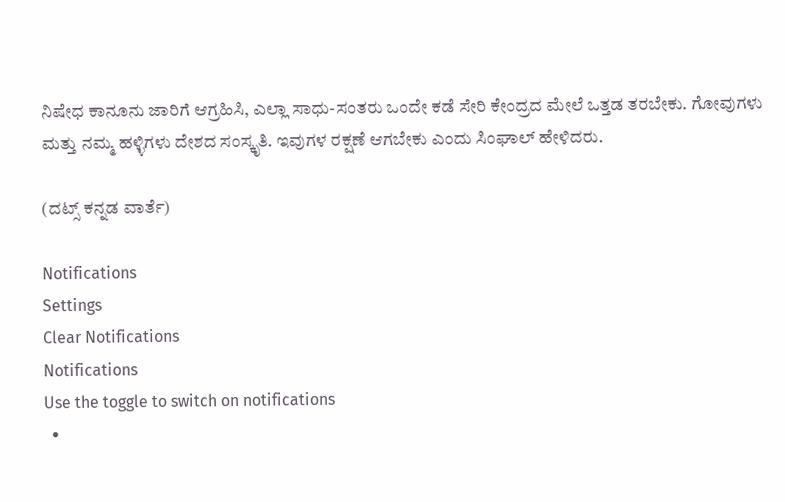ನಿಷೇಧ ಕಾನೂನು ಜಾರಿಗೆ ಆಗ್ರಹಿಸಿ, ಎಲ್ಲಾ ಸಾಧು-ಸಂತರು ಒಂದೇ ಕಡೆ ಸೇರಿ ಕೇಂದ್ರದ ಮೇಲೆ ಒತ್ತಡ ತರಬೇಕು. ಗೋವುಗಳು ಮತ್ತು ನಮ್ಮ ಹಳ್ಳಿಗಳು ದೇಶದ ಸಂಸ್ಕೃತಿ. ಇವುಗಳ ರಕ್ಷಣೆ ಆಗಬೇಕು ಎಂದು ಸಿಂಘಾಲ್ ಹೇಳಿದರು.

(ದಟ್ಸ್ ಕನ್ನಡ ವಾರ್ತೆ)

Notifications
Settings
Clear Notifications
Notifications
Use the toggle to switch on notifications
  •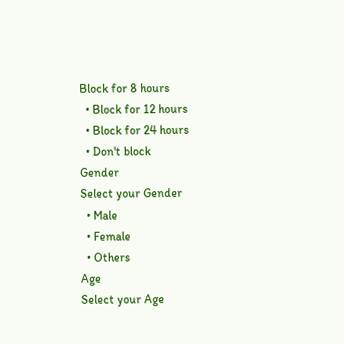Block for 8 hours
  • Block for 12 hours
  • Block for 24 hours
  • Don't block
Gender
Select your Gender
  • Male
  • Female
  • Others
Age
Select your Age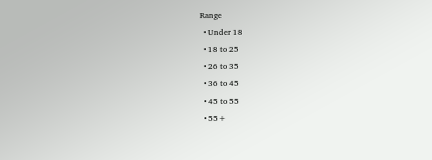Range
  • Under 18
  • 18 to 25
  • 26 to 35
  • 36 to 45
  • 45 to 55
  • 55+